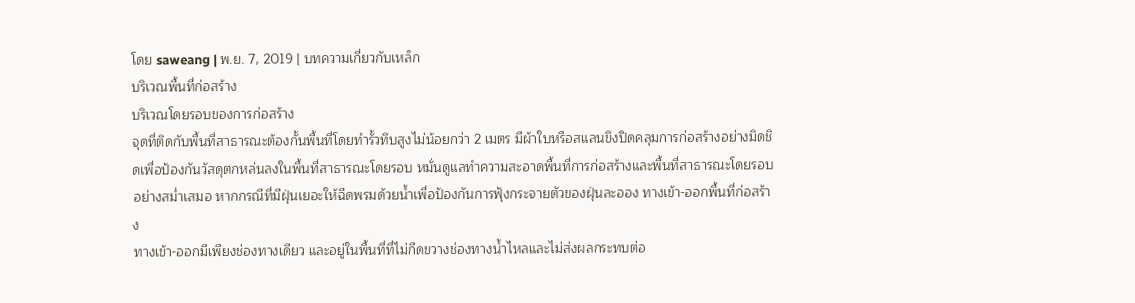โดย saweang | พ.ย. 7, 2019 | บทความเกี่ยวกับเหล็ก
บริเวณพื้นที่ก่อสร้าง
บริเวณโดยรอบของการก่อสร้าง
จุดที่ติดกับพื้นที่สาธารณะต้องกั้นพื้นที่โดยทำรั้วทึบสูงไม่น้อยกว่า 2 เมตร มีผ้าใบหรือสแลนขึงปิดคลุมการก่อสร้างอย่างมิดชิดเพื่อป้องกันวัสดุตกหล่นลงในพื้นที่สาธารณะโดยรอบ หมั่นดูแลทำความสะอาดพื้นที่การก่อสร้างและพื้นที่สาธารณะโดยรอบอย่างสม่ำเสมอ หากกรณีที่มีฝุ่นเยอะให้ฉีดพรมด้วยน้ำเพื่อป้องกันการฟุ้งกระจายตัวของฝุ่นละออง ทางเข้า-ออกพื้นที่ก่อสร้าง
ทางเข้า-ออกมีเพียงช่องทางเดียว และอยู่ในพื้นที่ที่ไม่กีดขวางช่องทางน้ำไหลและไม่ส่งผลกระทบต่อ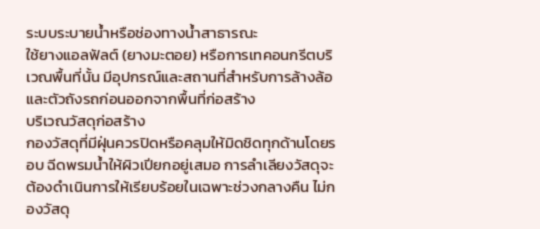ระบบระบายน้ำหรือช่องทางน้ำสาธารณะ
ใช้ยางแอลฟัลต์ (ยางมะตอย) หรือการเทคอนกรีตบริเวณพื้นที่นั้น มีอุปกรณ์และสถานที่สำหรับการล้างล้อและตัวถังรถก่อนออกจากพื้นที่ก่อสร้าง
บริเวณวัสดุก่อสร้าง
กองวัสดุที่มีฝุ่นควรปิดหรือคลุมให้มิดชิดทุกด้านโดยรอบ ฉีดพรมน้ำให้ผิวเปียกอยู่เสมอ การลำเลียงวัสดุจะต้องดำเนินการให้เรียบร้อยในเฉพาะช่วงกลางคืน ไม่กองวัสดุ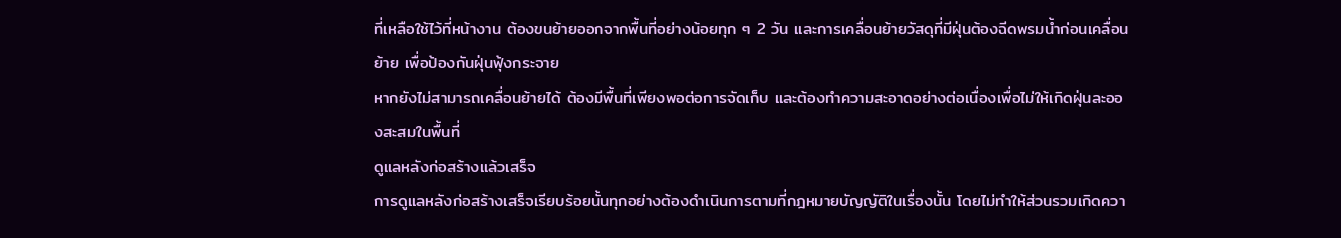ที่เหลือใช้ไว้ที่หน้างาน ต้องขนย้ายออกจากพื้นที่อย่างน้อยทุก ๆ 2 วัน และการเคลื่อนย้ายวัสดุที่มีฝุ่นต้องฉีดพรมน้ำก่อนเคลื่อนย้าย เพื่อป้องกันฝุ่นฟุ้งกระจาย
หากยังไม่สามารถเคลื่อนย้ายได้ ต้องมีพื้นที่เพียงพอต่อการจัดเก็บ และต้องทำความสะอาดอย่างต่อเนื่องเพื่อไม่ให้เกิดฝุ่นละอองสะสมในพื้นที่
ดูแลหลังก่อสร้างแล้วเสร็จ
การดูแลหลังก่อสร้างเสร็จเรียบร้อยนั้นทุกอย่างต้องดำเนินการตามที่กฎหมายบัญญัติในเรื่องนั้น โดยไม่ทำให้ส่วนรวมเกิดควา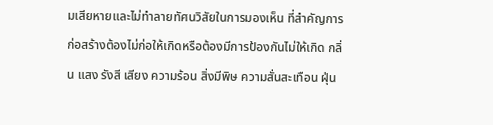มเสียหายและไม่ทำลายทัศนวิสัยในการมองเห็น ที่สำคัญการก่อสร้างต้องไม่ก่อให้เกิดหรือต้องมีการป้องกันไม่ให้เกิด กลิ่น แสง รังสี เสียง ความร้อน สิ่งมีพิษ ความสั่นสะเทือน ฝุ่น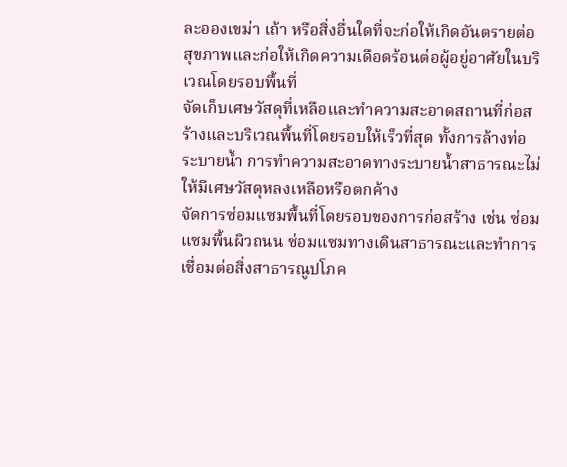ละอองเขม่า เถ้า หรือสิ่งอื่นใดที่จะก่อให้เกิดอันตรายต่อสุขภาพและก่อให้เกิดความเดือดร้อนต่อผู้อยู่อาศัยในบริเวณโดยรอบพื้นที่
จัดเก็บเศษวัสดุที่เหลือและทำความสะอาดสถานที่ก่อสร้างและบริเวณพื้นที่โดยรอบให้เร็วที่สุด ทั้งการล้างท่อระบายน้ำ การทำความสะอาดทางระบายน้ำสาธารณะไม่ให้มีเศษวัสดุหลงเหลือหรือตกค้าง
จัดการซ่อมแซมพื้นที่โดยรอบของการก่อสร้าง เช่น ซ่อมแซมพื้นผิวถนน ซ่อมแซมทางเดินสาธารณะและทำการเชื่อมต่อสิ่งสาธารณูปโภค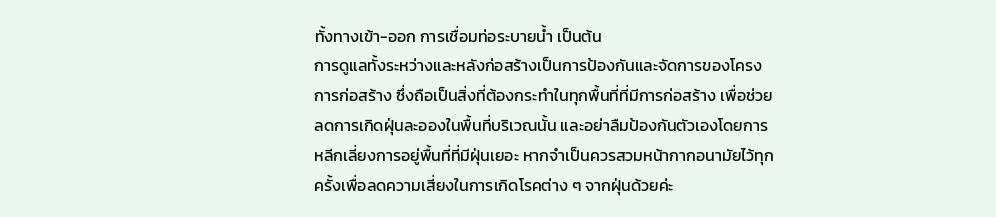ทั้งทางเข้า-ออก การเชื่อมท่อระบายน้ำ เป็นต้น
การดูแลทั้งระหว่างและหลังก่อสร้างเป็นการป้องกันและจัดการของโครงการก่อสร้าง ซึ่งถือเป็นสิ่งที่ต้องกระทำในทุกพื้นที่ที่มีการก่อสร้าง เพื่อช่วยลดการเกิดฝุ่นละอองในพื้นที่บริเวณนั้น และอย่าลืมป้องกันตัวเองโดยการหลีกเลี่ยงการอยู่พื้นที่ที่มีฝุ่นเยอะ หากจำเป็นควรสวมหน้ากากอนามัยไว้ทุกครั้งเพื่อลดความเสี่ยงในการเกิดโรคต่าง ๆ จากฝุ่นด้วยค่ะ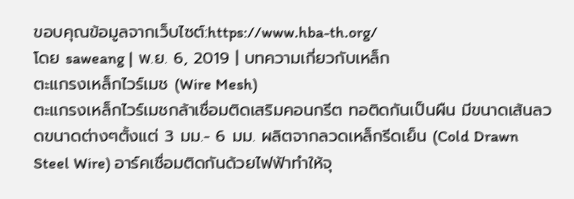ขอบคุณข้อมูลจากเว็บไซต์:https://www.hba-th.org/
โดย saweang | พ.ย. 6, 2019 | บทความเกี่ยวกับเหล็ก
ตะแกรงเหล็กไวร์เมช (Wire Mesh)
ตะแกรงเหล็กไวร์เมชกล้าเชื่อมติดเสริมคอนกรีต ทอติดกันเป็นผืน มีขนาดเส้นลวดขนาดต่างๆตั้งแต่ 3 มม.- 6 มม. ผลิตจากลวดเหล็กรีดเย็น (Cold Drawn Steel Wire) อาร์คเชื่อมติดกันด้วยไฟฟ้าทำให้จุ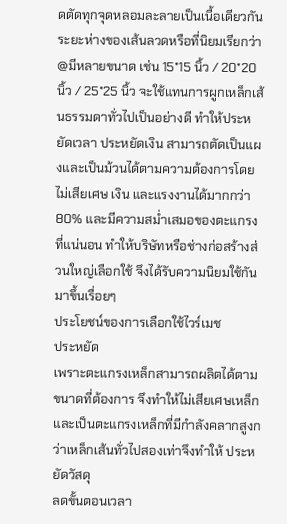ดตัดทุกจุดหลอมละลายเป็นเนื้อเดียวกัน ระยะห่างของเส้นลวดหรือที่นิยมเรียกว่า @มีหลายขนาด เช่น 15*15 นิ้ว / 20*20 นิ้ว / 25*25 นิ้ว จะใช้แทนการผูกเหล็กเส้นธรรมดาทั่วไปเป็นอย่างดี ทำให้ประหยัดเวลา ประหยัดเงิน สามารถตัดเป็นแผงและเป็นม้วนได้ตามความต้องการโดยไม่เสียเศษ เงิน และแรงงานได้มากกว่า 80% และมีความสม่ำเสมอของตะแกรงที่แน่นอน ทำให้บริษัทหรือช่างก่อสร้างส่วนใหญ่เลือกใช้ จึงได้รับความนิยมใช้กันมาขึ้นเรื่อยๆ
ประโยชน์ของการเลือกใช้ไวร์เมช
ประหยัด
เพราะตะแกรงเหล็กสามารถผลิตได้ตามขนาดที่ต้องการ จึงทำให้ไม่เสียเศษเหล็ก และเป็นตะแกรงเหล็กที่มีกำลังคลากสูงกว่าเหล็กเส้นทั่วไปสองเท่าจึงทำให้ ประหยัดวัสดุ
ลดขั้นตอนเวลา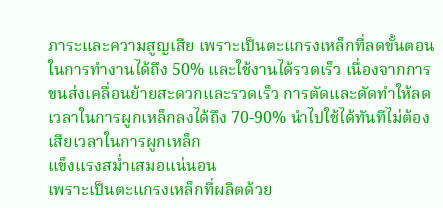ภาระและความสูญเสีย เพราะเป็นตะแกรงเหล็กที่ลดขั้นตอนในการทำงานได้ถึง 50% และใช้งานได้รวดเร็ว เนื่องจากการขนส่งเคลื่อนย้ายสะดวกและรวดเร็ว การตัดและดัดทำให้ลดเวลาในการผูกเหล็กลงได้ถึง 70-90% นำไปใช้ได้ทันทีไม่ต้องเสียเวลาในการผูกเหล็ก
แข็งแรงสม่ำเสมอแน่นอน
เพราะเป็นตะแกรงเหล็กที่ผลิตด้วย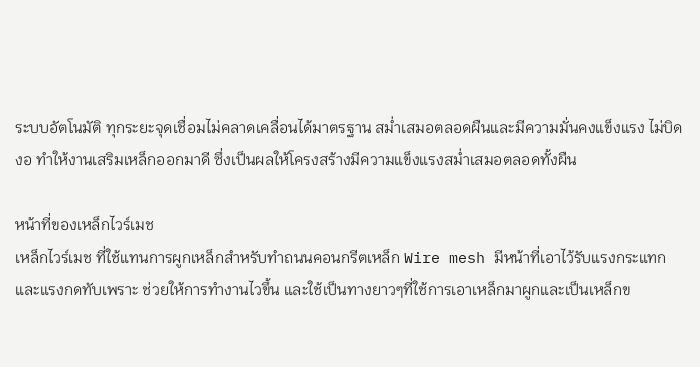ระบบอัตโนมัติ ทุกระยะจุดเชื่อมไม่คลาดเคลื่อนได้มาตรฐาน สม่ำเสมอตลอดผืนและมีความมั่นคงแข็งแรง ไม่บิดงอ ทำให้งานเสริมเหล็กออกมาดี ซึ่งเป็นผลให้โครงสร้างมีความแข็งแรงสม่ำเสมอตลอดทั้งผืน

หน้าที่ของเหล็กไวร์เมช
เหล็กไวร์เมช ที่ใช้แทนการผูกเหล็กสำหรับทำถนนคอนกรีตเหล็ก Wire mesh มีหน้าที่เอาไว้รับแรงกระแทก และแรงกดทับเพราะ ช่วยให้การทำงานไวขึ้น และใช้เป็นทางยาวๆที่ใช้การเอาเหล็กมาผูกและเป็นเหล็กข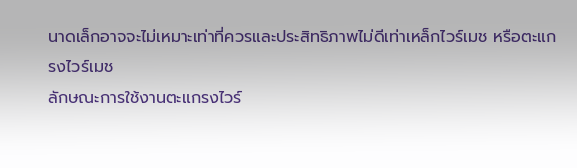นาดเล็กอาจจะไม่เหมาะเท่าที่ควรและประสิทธิภาพไม่ดีเท่าเหล็กไวร์เมช หรือตะแกรงไวร์เมช
ลักษณะการใช้งานตะแกรงไวร์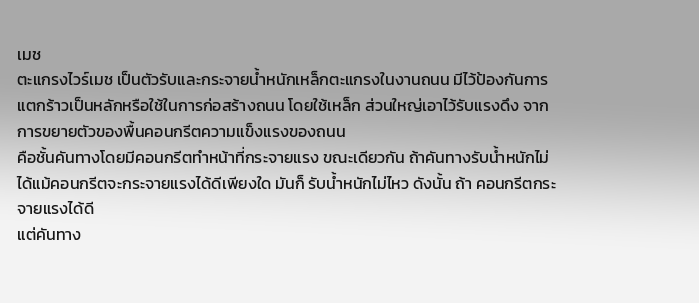เมช
ตะแกรงไวร์เมช เป็นตัวรับและกระจายน้ำหนักเหล็กตะแกรงในงานถนน มีไว้ป้องกันการแตกร้าวเป็นหลักหรือใช้ในการก่อสร้างถนน โดยใช้เหล็ก ส่วนใหญ่เอาไว้รับแรงดึง จากการขยายตัวของพื้นคอนกรีตความแข็งแรงของถนน
คือชั้นคันทางโดยมีคอนกรีตทำหน้าที่กระจายแรง ขณะเดียวกัน ถ้าคันทางรับน้ำหนักไม่ได้แม้คอนกรีตจะกระจายแรงได้ดีเพียงใด มันก็ รับน้ำหนักไม่ไหว ดังนั้น ถ้า คอนกรีตกระจายแรงได้ดี
แต่คันทาง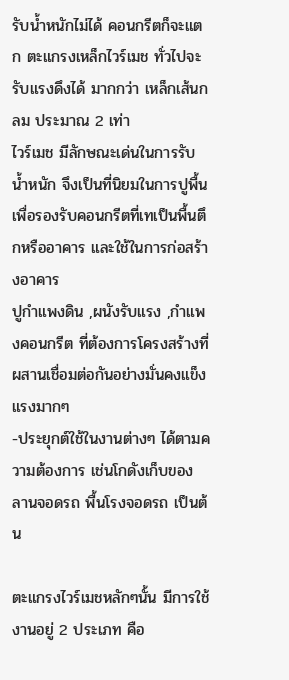รับน้ำหนักไม่ได้ คอนกรีตก็จะแตก ตะแกรงเหล็กไวร์เมช ทั่วไปจะรับแรงดึงได้ มากกว่า เหล็กเส้นกลม ประมาณ 2 เท่า
ไวร์เมช มีลักษณะเด่นในการรับน้ำหนัก จึงเป็นที่นิยมในการปูพื้นเพื่อรองรับคอนกรีตที่เทเป็นพื้นตึกหรืออาคาร และใช้ในการก่อสร้างอาคาร
ปูกำแพงดิน ,ผนังรับแรง ,กำแพงคอนกรีต ที่ต้องการโครงสร้างที่ผสานเชื่อมต่อกันอย่างมั่นคงแข็งแรงมากๆ
-ประยุกต์ใช้ในงานต่างๆ ได้ตามความต้องการ เช่นโกดังเก็บของ ลานจอดรถ พื้นโรงจอดรถ เป็นต้น

ตะแกรงไวร์เมชหลักๆนั้น มีการใช้งานอยู่ 2 ประเภท คือ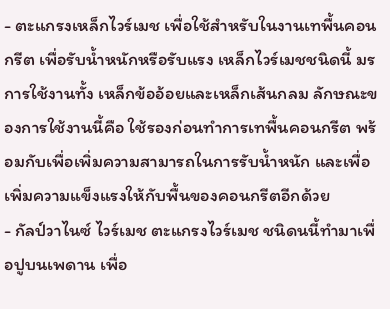- ตะแกรงเหล็กไวร์เมช เพื่อใช้สำหรับในงานเทพื้นคอนกรีต เพื่อรับน้ำหนักหรือรับแรง เหล็กไวร์เมชชนิดนี้ มรการใช้งานทั้ง เหล็กข้ออ้อยและเหล็กเส้นกลม ลักษณะของการใช้งานนี้คือ ใช้รองก่อนทำการเทพื้นคอนกรีต พร้อมกับเพื่อเพิ่มความสามารถในการรับน้ำหนัก และเพื่อเพิ่มความแข็งแรงให้กับพื้นของคอนกรีตอีกด้วย
- กัลป์วาไนซ์ ไวร์เมช ตะแกรงไวร์เมช ชนิดนนี้ทำมาเพื่อปูบนเพดาน เพื่อ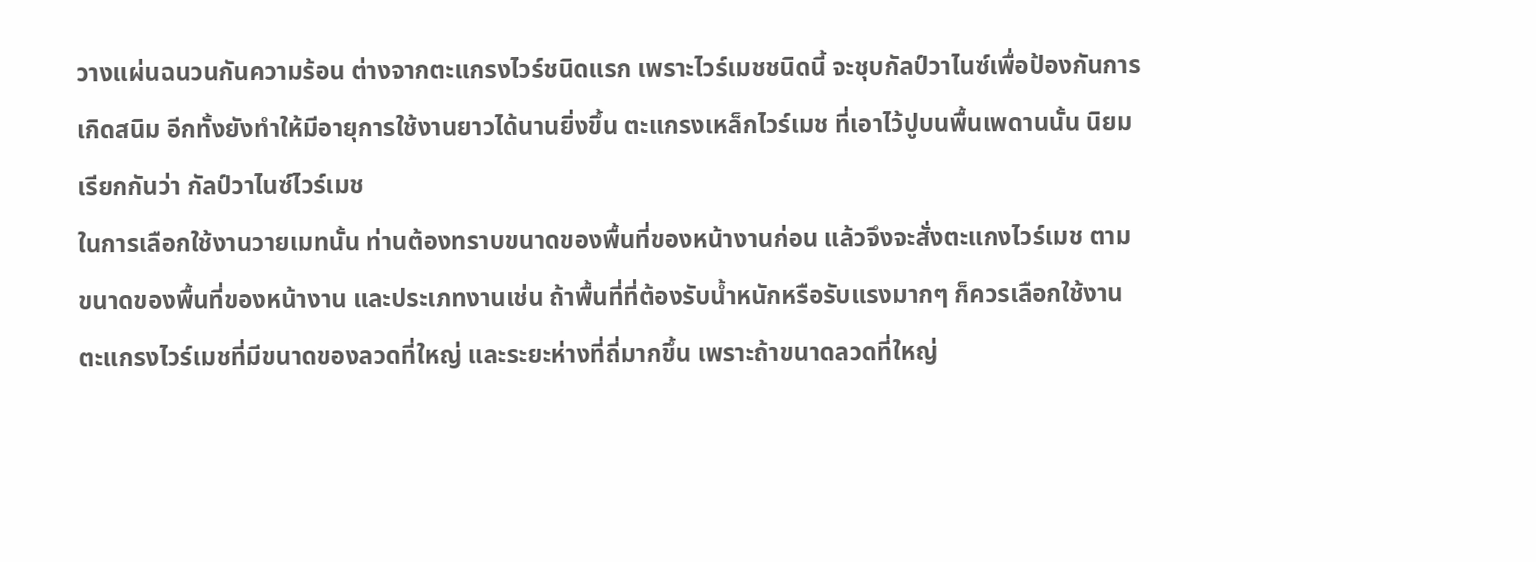วางแผ่นฉนวนกันความร้อน ต่างจากตะแกรงไวร์ชนิดแรก เพราะไวร์เมชชนิดนี้ จะชุบกัลป์วาไนซ์เพื่อป้องกันการเกิดสนิม อีกทั้งยังทำให้มีอายุการใช้งานยาวได้นานยิ่งขึ้น ตะแกรงเหล็กไวร์เมช ที่เอาไว้ปูบนพื้นเพดานนั้น นิยมเรียกกันว่า กัลป์วาไนซ์ไวร์เมช
ในการเลือกใช้งานวายเมทนั้น ท่านต้องทราบขนาดของพื้นที่ของหน้างานก่อน แล้วจึงจะสั่งตะแกงไวร์เมช ตามขนาดของพื้นที่ของหน้างาน และประเภทงานเช่น ถ้าพื้นที่ที่ต้องรับน้ำหนักหรือรับแรงมากๆ ก็ควรเลือกใช้งานตะแกรงไวร์เมชที่มีขนาดของลวดที่ใหญ่ และระยะห่างที่ถี่มากขึ้น เพราะถ้าขนาดลวดที่ใหญ่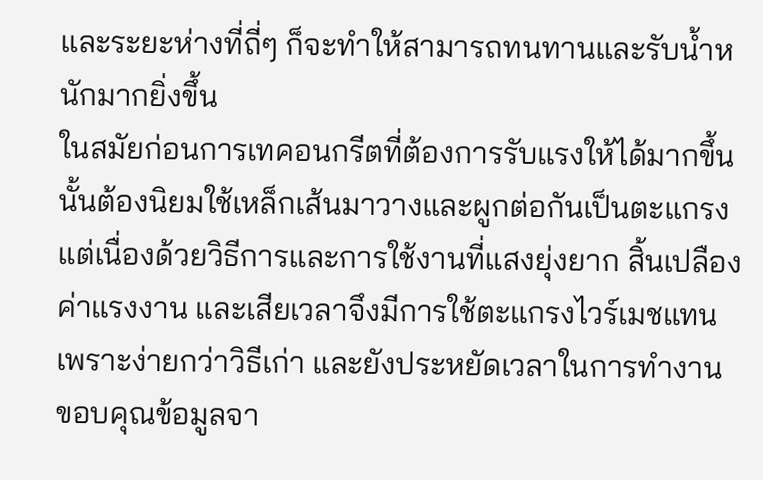และระยะห่างที่ถี่ๆ ก็จะทำให้สามารถทนทานและรับน้ำหนักมากยิ่งขึ้น
ในสมัยก่อนการเทคอนกรีตที่ต้องการรับแรงให้ได้มากขึ้นนั้นต้องนิยมใช้เหล็กเส้นมาวางและผูกต่อกันเป็นตะแกรง แต่เนื่องด้วยวิธีการและการใช้งานที่แสงยุ่งยาก สิ้นเปลืองค่าแรงงาน และเสียเวลาจึงมีการใช้ตะแกรงไวร์เมชแทน เพราะง่ายกว่าวิธีเก่า และยังประหยัดเวลาในการทำงาน
ขอบคุณข้อมูลจา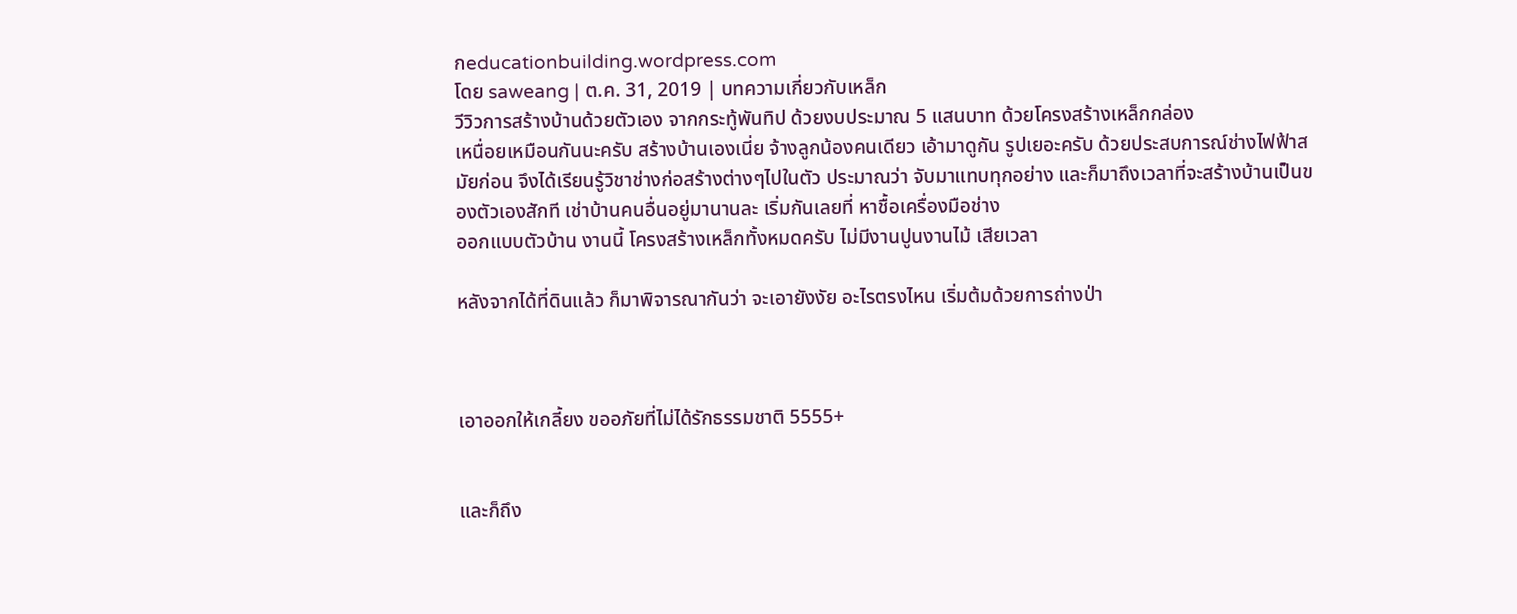กeducationbuilding.wordpress.com
โดย saweang | ต.ค. 31, 2019 | บทความเกี่ยวกับเหล็ก
วีวิวการสร้างบ้านด้วยตัวเอง จากกระทู้พันทิป ด้วยงบประมาณ 5 แสนบาท ด้วยโครงสร้างเหล็กกล่อง
เหนื่อยเหมือนกันนะครับ สร้างบ้านเองเนี่ย จ้างลูกน้องคนเดียว เอ้ามาดูกัน รูปเยอะครับ ด้วยประสบการณ์ช่างไฟฟ้าสมัยก่อน จึงได้เรียนรู้วิชาช่างก่อสร้างต่างๆไปในตัว ประมาณว่า จับมาแทบทุกอย่าง และก็มาถึงเวลาที่จะสร้างบ้านเป็นของตัวเองสักที เช่าบ้านคนอื่นอยู่มานานละ เริ่มกันเลยที่ หาชื้อเครื่องมือช่าง
ออกแบบตัวบ้าน งานนี้ โครงสร้างเหล็กทั้งหมดครับ ไม่มีงานปูนงานไม้ เสียเวลา

หลังจากได้ที่ดินแล้ว ก็มาพิจารณากันว่า จะเอายังงัย อะไรตรงไหน เริ่มต้มด้วยการถ่างป่า



เอาออกให้เกลี้ยง ขออภัยที่ไม่ได้รักธรรมชาติ 5555+


และก็ถึง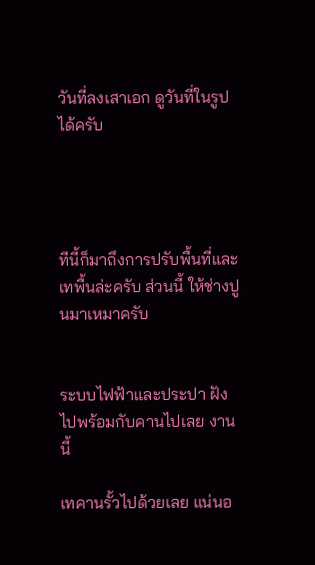วันที่ลงเสาเอก ดูวันที่ในรูปได้ครับ




ทีนี้ก็มาถึงการปรับพื้นที่และเทพื้นล่ะครับ ส่วนนี้ ให้ช่างปูนมาเหมาครับ


ระบบไฟฟ้าและประปา ฝังไปพร้อมกับคานไปเลย งานนี้

เทคานรั้วไปด้วยเลย แน่นอ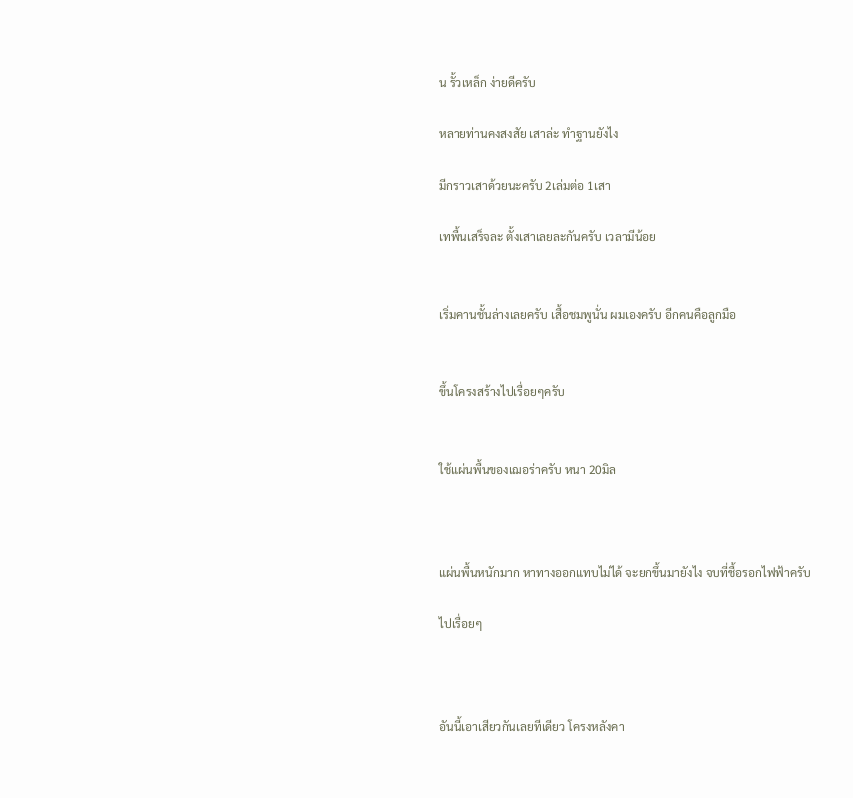น รั้วเหล็ก ง่ายดีครับ

หลายท่านคงสงสัย เสาล่ะ ทำฐานยังไง

มีกราวเสาด้วยนะครับ 2เล่มต่อ 1เสา

เทพื้นเสร็จละ ตั้งเสาเลยละกันครับ เวลามีน้อย


เริ่มคานชั้นล่างเลยครับ เสื้อชมพูนั่น ผมเองครับ อีกคนคือลูกมือ


ขึ้นโครงสร้างไปเรื่อยๆครับ


ใช้แผ่นพื้นของเฌอร่าครับ หนา 20มิล



แผ่นพื้นหนักมาก หาทางออกแทบไม่ได้ จะยกขึ้นมายังไง จบที่ชื้อรอกไฟฟ้าครับ

ไปเรื่อยๆ



อันนี้เอาเสียวกันเลยทีเดียว โครงหลังคา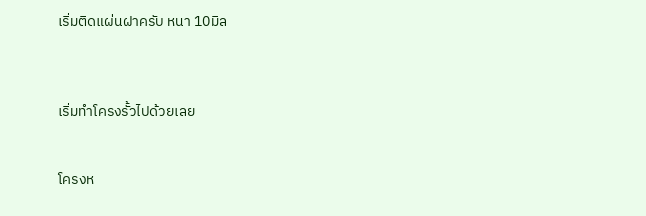เริ่มติดแผ่นฝาครับ หนา 10มิล



เริ่มทำโครงรั้วไปด้วยเลย


โครงห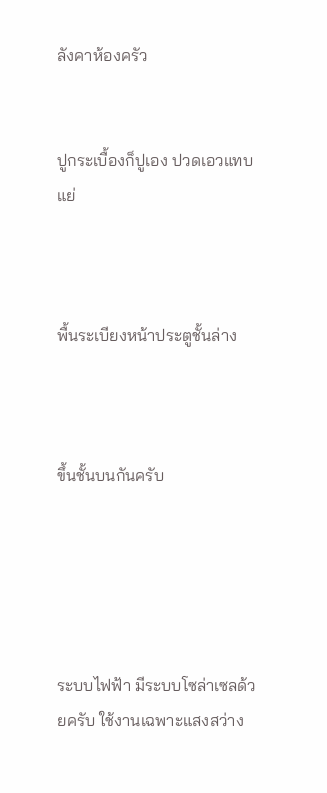ลังคาห้องครัว


ปูกระเบื้องก็ปูเอง ปวดเอวแทบแย่



พื้นระเบียงหน้าประตูชั้นล่าง



ขึ้นชั้นบนกันครับ





ระบบไฟฟ้า มีระบบโซล่าเซลด้วยครับ ใช้งานเฉพาะแสงสว่าง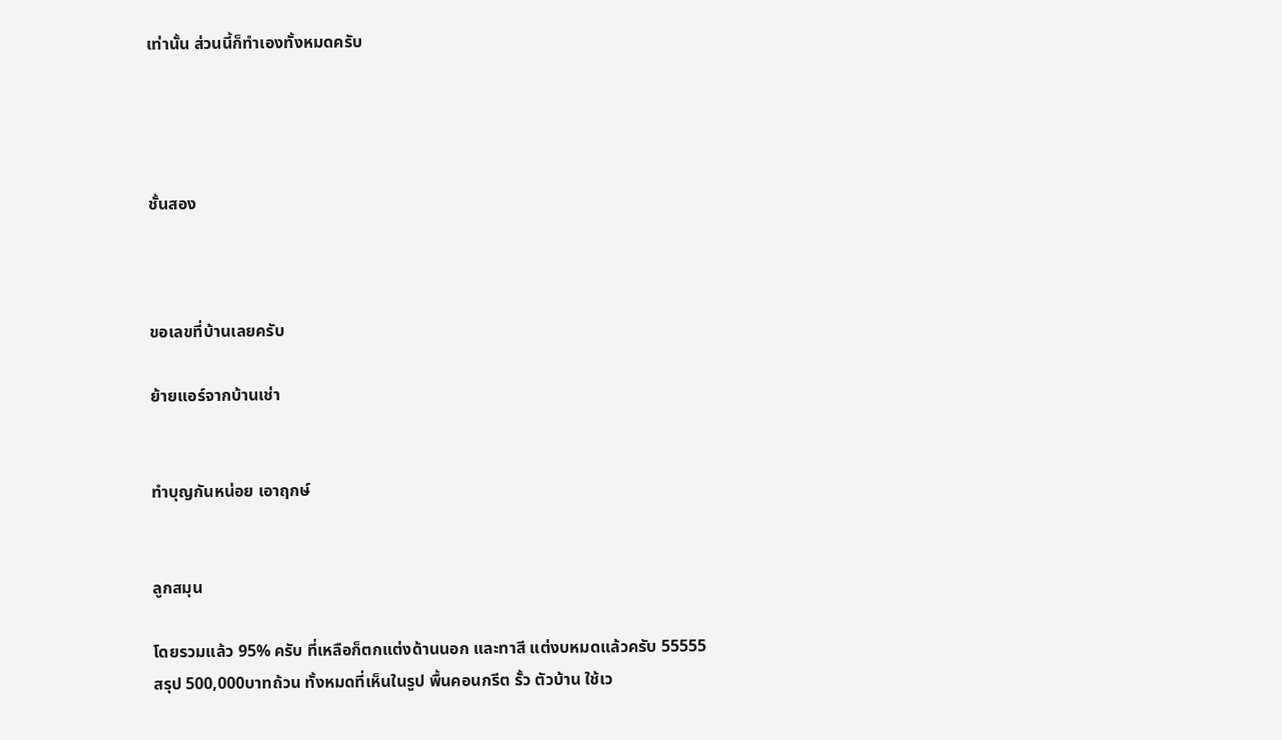เท่านั้น ส่วนนี้ก็ทำเองทั้งหมดครับ




ชั้นสอง



ขอเลขที่บ้านเลยครับ

ย้ายแอร์จากบ้านเช่า


ทำบุญกันหน่อย เอาฤกษ์


ลูกสมุน

โดยรวมแล้ว 95% ครับ ที่เหลือก็ตกแต่งด้านนอก และทาสี แต่งบหมดแล้วครับ 55555
สรุป 500,000บาทถ้วน ทั้งหมดที่เห็นในรูป พื้นคอนกรีต รั้ว ตัวบ้าน ใช้เว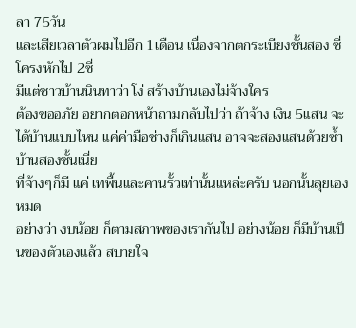ลา 75วัน
และเสียเวลาตัวผมไปอีก 1เดือน เนื่องจากตกระเบียงชั้นสอง ซี่โครงหักไป 2ซี่
มีแต่ชาวบ้านนินทาว่า โง่ สร้างบ้านเองไม่จ้างใคร
ต้องขออภัย อยากตอกหน้าถามกลับไปว่า ถ้าจ้าง เงิน 5แสน จะได้บ้านแบบไหน แค่ค่ามือช่างก็เกินแสน อาจจะสองแสนด้วยซ้ำ บ้านสองชั้นเนี่ย
ที่จ้างๆก็มี แค่ เทพื้นและคานรั้วเท่านั้นแหล่ะครับ นอกนั้นลุยเองหมด
อย่างว่า งบน้อย ก็ตามสภาพของเรากันไป อย่างน้อย ก็มีบ้านเป็นของตัวเองแล้ว สบายใจ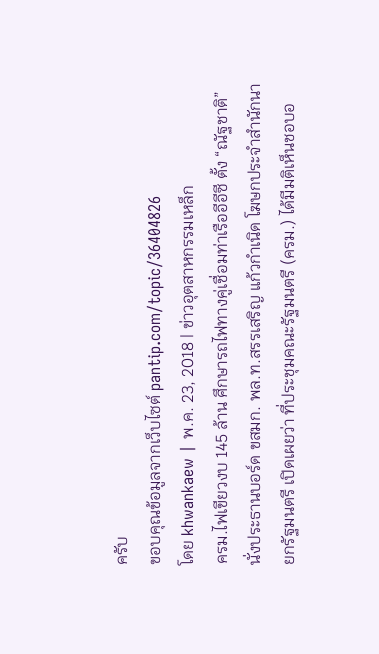ครับ
ขอบคุณข้อมูลจากเว็บไซต์ pantip.com/topic/36404826
โดย khwankaew | พ.ค. 23, 2018 | ข่าวอุตสาหกรรมเหล็ก
ครม.ไฟเขียวงบ 145 ล้าน ศึกษารถไฟทางคู่เชื่อมท่าเรืออีอีซี ตั้ง “ณัฐชาติ” นั่งประธานบอร์ด ขสมก. พล.ท.สรรเสริญ แก้วกำเนิด โฆษกประจำสำนักนายกรัฐมนตรี เปิดเผยว่า ที่ประชุมคณะรัฐมนตรี (ครม.) ได้มีมติเห็นชอบอ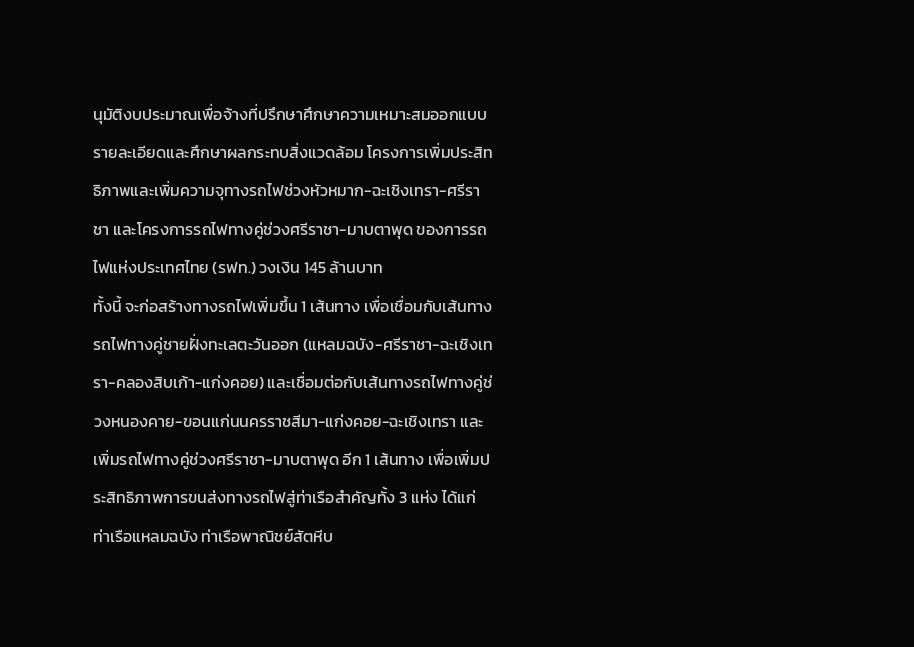นุมัติงบประมาณเพื่อจ้างที่ปรึกษาศึกษาความเหมาะสมออกแบบรายละเอียดและศึกษาผลกระทบสิ่งแวดล้อม โครงการเพิ่มประสิทธิภาพและเพิ่มความจุทางรถไฟช่วงหัวหมาก-ฉะเชิงเทรา-ศรีราชา และโครงการรถไฟทางคู่ช่วงศรีราชา-มาบตาพุด ของการรถไฟแห่งประเทศไทย (รฟท.) วงเงิน 145 ล้านบาท
ทั้งนี้ จะก่อสร้างทางรถไฟเพิ่มขึ้น 1 เส้นทาง เพื่อเชื่อมกับเส้นทางรถไฟทางคู่ชายฝั่งทะเลตะวันออก (แหลมฉบัง-ศรีราชา-ฉะเชิงเทรา-คลองสิบเก้า-แก่งคอย) และเชื่อมต่อกับเส้นทางรถไฟทางคู่ช่วงหนองคาย-ขอนแก่นนครราชสีมา-แก่งคอย-ฉะเชิงเทรา และเพิ่มรถไฟทางคู่ช่วงศรีราชา-มาบตาพุด อีก 1 เส้นทาง เพื่อเพิ่มประสิทธิภาพการขนส่งทางรถไฟสู่ท่าเรือสำคัญทั้ง 3 แห่ง ได้แก่ ท่าเรือแหลมฉบัง ท่าเรือพาณิชย์สัตหีบ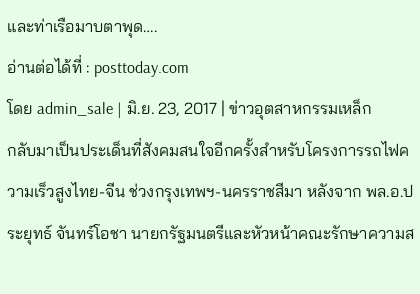และท่าเรือมาบตาพุด….
อ่านต่อได้ที่ : posttoday.com
โดย admin_sale | มิ.ย. 23, 2017 | ข่าวอุตสาหกรรมเหล็ก
กลับมาเป็นประเด็นที่สังคมสนใจอีกครั้งสำหรับโครงการรถไฟความเร็วสูงไทย-จีน ช่วงกรุงเทพฯ-นครราชสีมา หลังจาก พล.อ.ประยุทธ์ จันทร์โอชา นายกรัฐมนตรีและหัวหน้าคณะรักษาความส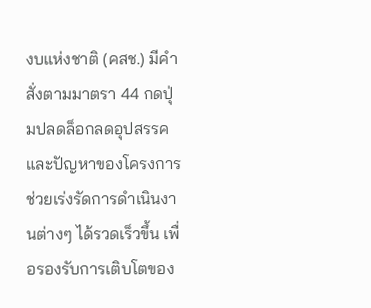งบแห่งชาติ (คสช.) มีคำสั่งตามมาตรา 44 กดปุ่มปลดล็อกลดอุปสรรคและปัญหาของโครงการ ช่วยเร่งรัดการดำเนินงานต่างๆ ได้รวดเร็วขึ้น เพื่อรองรับการเติบโตของ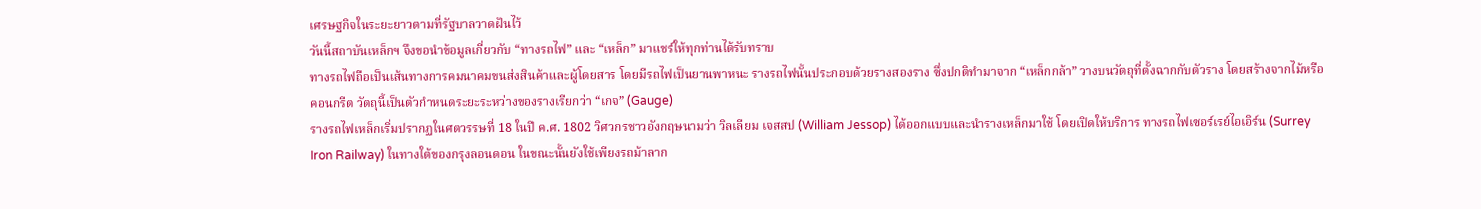เศรษฐกิจในระยะยาวตามที่รัฐบาลวาดฝันไว้
วันนี้สถาบันเหล็กฯ จึงขอนำข้อมูลเกี่ยวกับ “ทางรถไฟ” และ “เหล็ก” มาแชร์ให้ทุกท่านได้รับทราบ
ทางรถไฟถือเป็นเส้นทางการคมนาคมขนส่งสินค้าและผู้โดยสาร โดยมีรถไฟเป็นยานพาหนะ รางรถไฟนั้นประกอบด้วยรางสองราง ซึ่งปกติทำมาจาก “เหล็กกล้า” วางบนวัตถุที่ตั้งฉากกับตัวราง โดยสร้างจากไม้หรือคอนกรีต วัตถุนี้เป็นตัวกำหนดระยะระหว่างของรางเรียกว่า “เกจ” (Gauge)
รางรถไฟเหล็กเริ่มปรากฏในศตวรรษที่ 18 ในปี ค.ศ. 1802 วิศวกรชาวอังกฤษนามว่า วิลเลียม เจสสป (William Jessop) ได้ออกแบบและนำรางเหล็กมาใช้ โดยเปิดให้บริการ ทางรถไฟเซอร์เรย์ไอเอิร์น (Surrey Iron Railway) ในทางใต้ของกรุงลอนดอน ในขณะนั้นยังใช้เพียงรถม้าลาก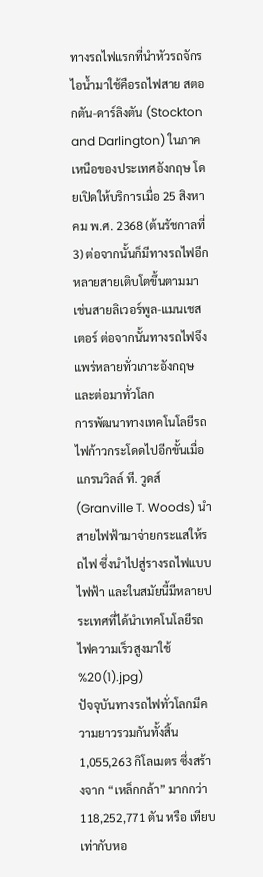ทางรถไฟแรกที่นำหัวรถจักรไอน้ำมาใช้คือรถไฟสาย สตอกตัน-ดาร์ลิงตัน (Stockton and Darlington) ในภาคเหนือของประเทศอังกฤษ โดยเปิดให้บริการเมื่อ 25 สิงหาคม พ.ศ. 2368 (ต้นรัชกาลที่ 3) ต่อจากนั้นก็มีทางรถไฟอีกหลายสายเติบโตขึ้นตามมา เช่นสายลิเวอร์พูล-แมนเชสเตอร์ ต่อจากนั้นทางรถไฟจึงแพร่หลายทั่วเกาะอังกฤษและต่อมาทั่วโลก
การพัฒนาทางเทคโนโลยีรถไฟก้าวกระโดดไปอีกขั้นเมื่อ แกรนวิลล์ ที. วูดส์ (Granville T. Woods) นำสายไฟฟ้ามาจ่ายกระแสให้รถไฟ ซึ่งนำไปสู่รางรถไฟแบบไฟฟ้า และในสมัยนี้มีหลายประเทศที่ได้นำเทคโนโลยีรถไฟความเร็วสูงมาใช้
%20(1).jpg)
ปัจจุบันทางรถไฟทั่วโลกมีความยาวรวมกันทั้งสิ้น 1,055,263 กิโลเมตร ซึ่งสร้างจาก “เหล็กกล้า” มากกว่า 118,252,771 ตัน หรือ เทียบเท่ากับหอ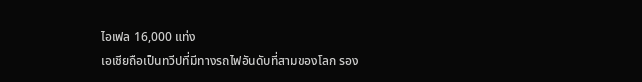ไอเฟล 16,000 แท่ง
เอเชียถือเป็นทวีปที่มีทางรถไฟอันดับที่สามของโลก รอง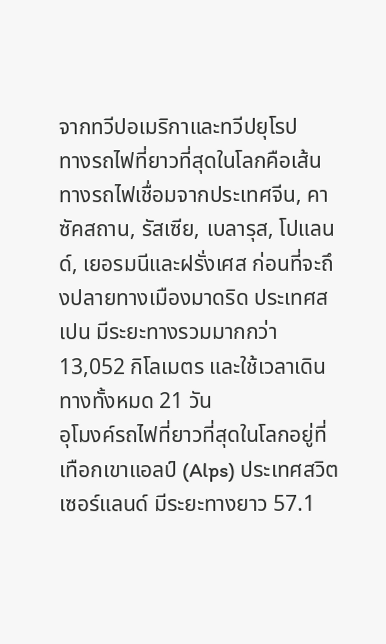จากทวีปอเมริกาและทวีปยุโรป
ทางรถไฟที่ยาวที่สุดในโลกคือเส้นทางรถไฟเชื่อมจากประเทศจีน, คาซัคสถาน, รัสเซีย, เบลารุส, โปแลนด์, เยอรมนีและฝรั่งเศส ก่อนที่จะถึงปลายทางเมืองมาดริด ประเทศสเปน มีระยะทางรวมมากกว่า 13,052 กิโลเมตร และใช้เวลาเดินทางทั้งหมด 21 วัน
อุโมงค์รถไฟที่ยาวที่สุดในโลกอยู่ที่เทือกเขาแอลป์ (Alps) ประเทศสวิตเซอร์แลนด์ มีระยะทางยาว 57.1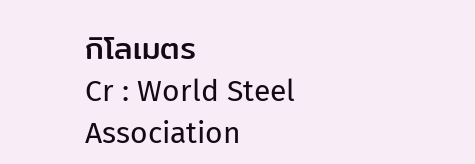กิโลเมตร
Cr : World Steel Association